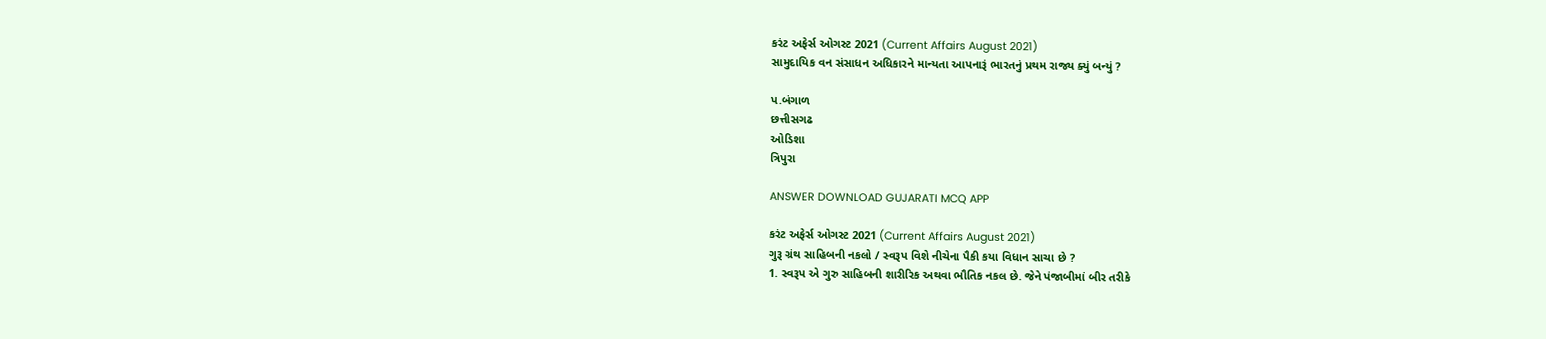કરંટ અફેર્સ ઓગસ્ટ 2021 (Current Affairs August 2021)
સામુદાયિક વન સંસાધન અધિકારને માન્યતા આપનારૂં ભારતનું પ્રથમ રાજ્ય ક્યું બન્યું ?

પ.બંગાળ
છત્તીસગઢ
ઓડિશા
ત્રિપુરા

ANSWER DOWNLOAD GUJARATI MCQ APP

કરંટ અફેર્સ ઓગસ્ટ 2021 (Current Affairs August 2021)
ગુરૂ ગ્રંથ સાહિબની નકલો / સ્વરૂપ વિશે નીચેના પૈકી કયા વિધાન સાચા છે ?
1. સ્વરૂપ એ ગુરુ સાહિબની શારીરિક અથવા ભૌતિક નકલ છે. જેને પંજાબીમાં બીર તરીકે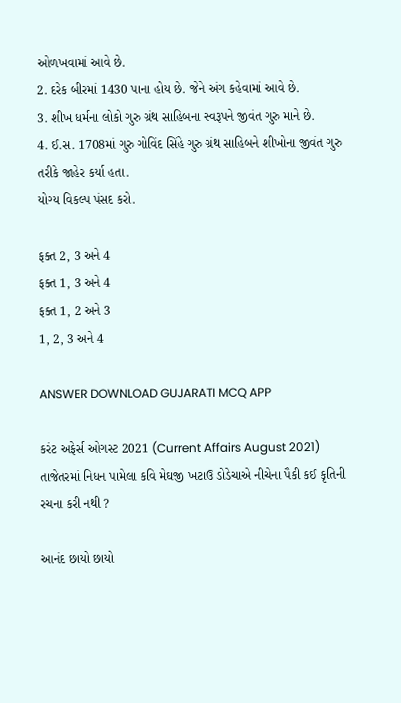ઓળખવામાં આવે છે.
2. દરેક બીરમાં 1430 પાના હોય છે. જેને અંગ કહેવામાં આવે છે.
3. શીખ ધર્મના લોકો ગુરુ ગ્રંથ સાહિબના સ્વરૂપને જીવંત ગુરુ માને છે.
4. ઈ.સ. 1708માં ગુરુ ગોવિંદ સિંહે ગુરુ ગ્રંથ સાહિબને શીખોના જીવંત ગુરુ તરીકે જાહેર કર્યા હતા.
યોગ્ય વિકલ્પ પંસદ કરો.

ફક્ત 2, 3 અને 4
ફક્ત 1, 3 અને 4
ફક્ત 1, 2 અને 3
1, 2, 3 અને 4

ANSWER DOWNLOAD GUJARATI MCQ APP

કરંટ અફેર્સ ઓગસ્ટ 2021 (Current Affairs August 2021)
તાજેતરમાં નિધન પામેલા કવિ મેઘજી ખટાઉ ડોડેચાએ નીચેના પૈકી કઈ કૃતિની રચના કરી નથી ?

આનંદ છાયો છાયો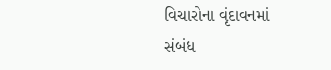વિચારોના વૃંદાવનમાં
સંબંધ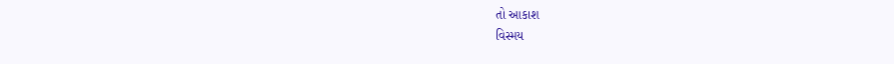તો આકાશ
વિસ્મય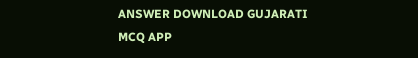ANSWER DOWNLOAD GUJARATI MCQ APP